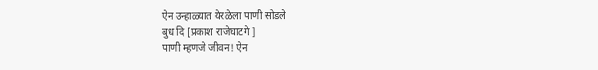ऐन उन्हाळ्यात येरळेला पाणी सोडले
बुध दि [प्रकाश राजेघाटगे ]
पाणी म्हणजे जीवन! ऐन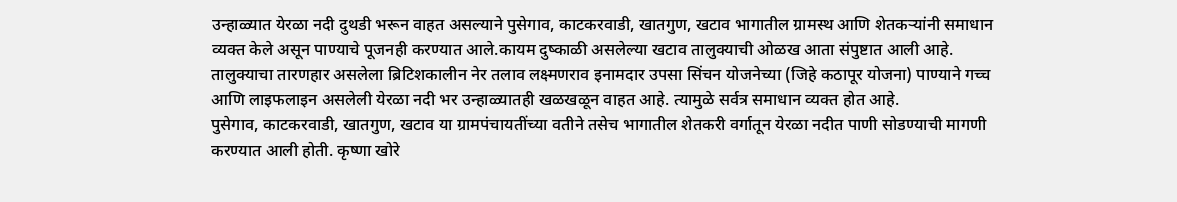उन्हाळ्यात येरळा नदी दुथडी भरून वाहत असल्याने पुसेगाव, काटकरवाडी, खातगुण, खटाव भागातील ग्रामस्थ आणि शेतकऱ्यांनी समाधान व्यक्त केले असून पाण्याचे पूजनही करण्यात आले.कायम दुष्काळी असलेल्या खटाव तालुक्याची ओळख आता संपुष्टात आली आहे. तालुक्याचा तारणहार असलेला ब्रिटिशकालीन नेर तलाव लक्ष्मणराव इनामदार उपसा सिंचन योजनेच्या (जिहे कठापूर योजना) पाण्याने गच्च आणि लाइफलाइन असलेली येरळा नदी भर उन्हाळ्यातही खळखळून वाहत आहे. त्यामुळे सर्वत्र समाधान व्यक्त होत आहे.
पुसेगाव, काटकरवाडी, खातगुण, खटाव या ग्रामपंचायतींच्या वतीने तसेच भागातील शेतकरी वर्गातून येरळा नदीत पाणी सोडण्याची मागणी करण्यात आली होती. कृष्णा खोरे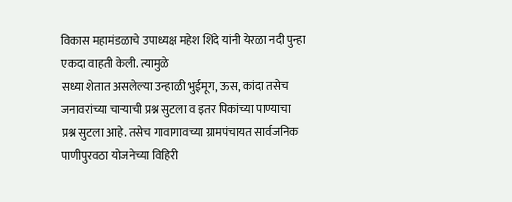विकास महामंडळाचे उपाध्यक्ष महेश शिंदे यांनी येरळा नदी पुन्हा एकदा वाहती केली. त्यामुळे
सध्या शेतात असलेल्या उन्हाळी भुईमूग, ऊस, कांदा तसेच जनावरांच्या चाऱ्याची प्रश्न सुटला व इतर पिकांच्या पाण्याचा प्रश्न सुटला आहे. तसेच गावागावच्या ग्रामपंचायत सार्वजनिक पाणीपुरवठा योजनेच्या विहिरी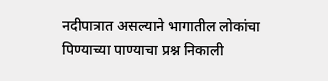नदीपात्रात असल्याने भागातील लोकांचा पिण्याच्या पाण्याचा प्रश्न निकाली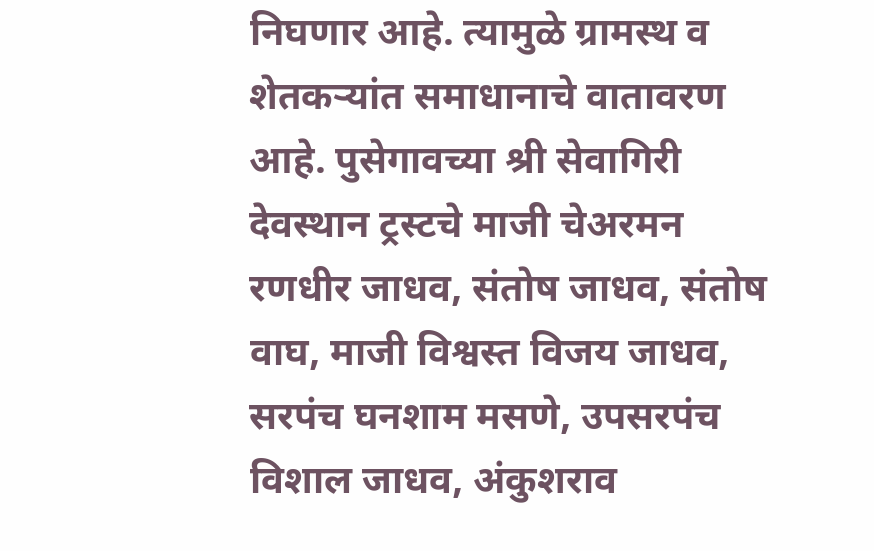निघणार आहे. त्यामुळे ग्रामस्थ व शेतकऱ्यांत समाधानाचे वातावरण आहे. पुसेगावच्या श्री सेवागिरी देवस्थान ट्रस्टचे माजी चेअरमन रणधीर जाधव, संतोष जाधव, संतोष वाघ, माजी विश्वस्त विजय जाधव, सरपंच घनशाम मसणे, उपसरपंच विशाल जाधव, अंकुशराव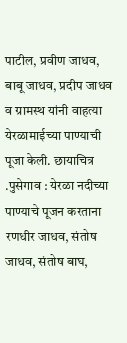पाटील, प्रवीण जाधव, बाबू जाधव, प्रदीप जाधव व ग्रामस्थ यांनी वाहत्या येरळामाईच्या पाण्याची पूजा केली. छायाचित्र .पुसेगाव : येरळा नदीच्या पाण्याचे पूजन करताना रणधीर जाधव, संतोष जाधव, संतोष बाघ,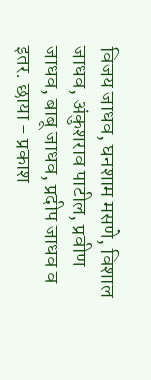विजय जाधव, घनशाम मसणे, विशाल जाधव, अंकुशराव पाटील, प्रवीण जाधव, बाबू जाधव, प्रदीप जाधव व इतर. छाया - प्रकाश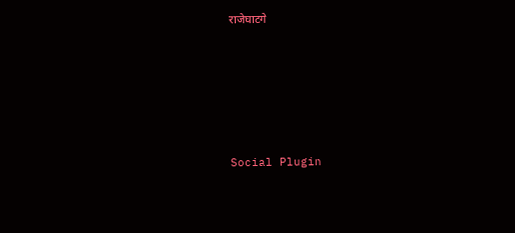राजेघाटगे





Social Plugin